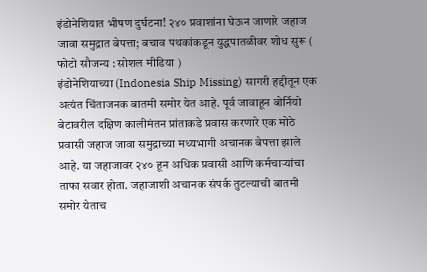इंडोनेशियात भीषण दुर्घटना! २४० प्रवाशांना घेऊन जाणारे जहाज जावा समुद्रात बेपत्ता; बचाव पथकांकडून युद्धपातळीवर शोध सुरू ( फोटो सौजन्य : सोशल मीडिया )
इंडोनेशियाच्या (Indonesia Ship Missing) सागरी हद्दीतून एक अत्यंत चिंताजनक बातमी समोर येत आहे. पूर्व जावाहून बोर्नियो बेटावरील दक्षिण कालीमंतन प्रांताकडे प्रवास करणारे एक मोठे प्रवासी जहाज जावा समुद्राच्या मध्यभागी अचानक बेपत्ता झाले आहे. या जहाजावर २४० हून अधिक प्रवासी आणि कर्मचाऱ्यांचा ताफा सवार होता. जहाजाशी अचानक संपर्क तुटल्याची बातमी समोर येताच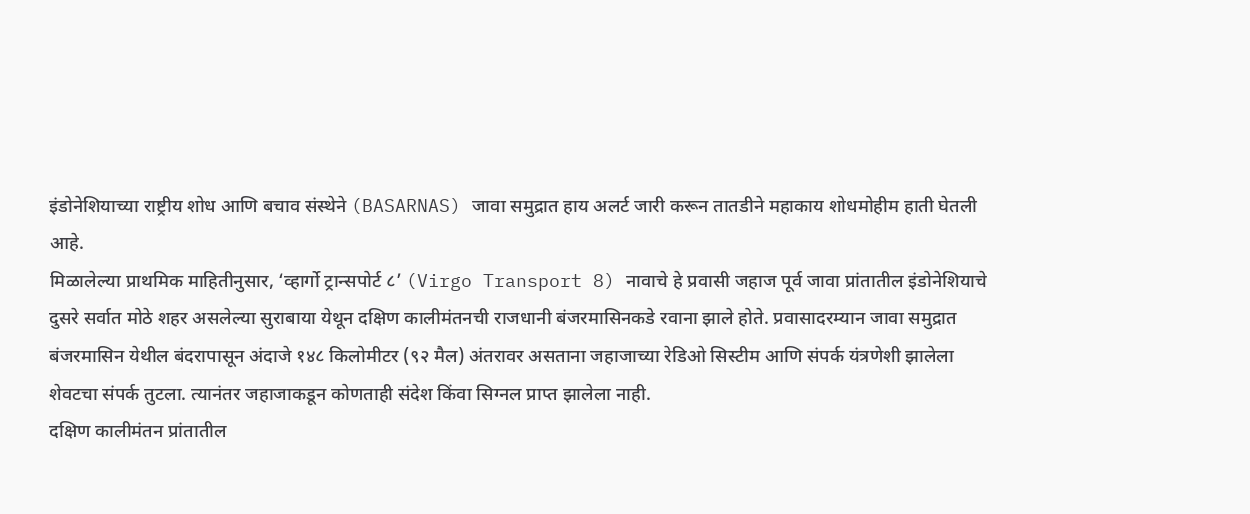इंडोनेशियाच्या राष्ट्रीय शोध आणि बचाव संस्थेने (BASARNAS) जावा समुद्रात हाय अलर्ट जारी करून तातडीने महाकाय शोधमोहीम हाती घेतली आहे.
मिळालेल्या प्राथमिक माहितीनुसार, ‘व्हार्गो ट्रान्सपोर्ट ८’ (Virgo Transport 8) नावाचे हे प्रवासी जहाज पूर्व जावा प्रांतातील इंडोनेशियाचे दुसरे सर्वात मोठे शहर असलेल्या सुराबाया येथून दक्षिण कालीमंतनची राजधानी बंजरमासिनकडे रवाना झाले होते. प्रवासादरम्यान जावा समुद्रात बंजरमासिन येथील बंदरापासून अंदाजे १४८ किलोमीटर (९२ मैल) अंतरावर असताना जहाजाच्या रेडिओ सिस्टीम आणि संपर्क यंत्रणेशी झालेला शेवटचा संपर्क तुटला. त्यानंतर जहाजाकडून कोणताही संदेश किंवा सिग्नल प्राप्त झालेला नाही.
दक्षिण कालीमंतन प्रांतातील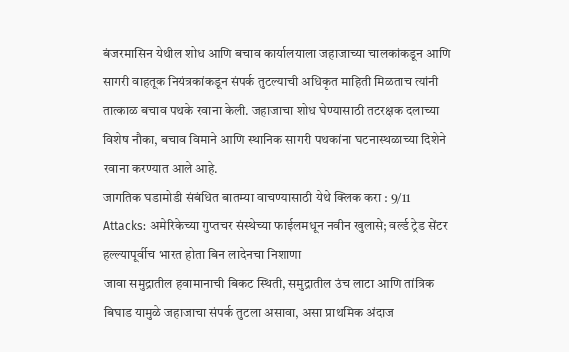बंजरमासिन येथील शोध आणि बचाव कार्यालयाला जहाजाच्या चालकांकडून आणि सागरी वाहतूक नियंत्रकांकडून संपर्क तुटल्याची अधिकृत माहिती मिळताच त्यांनी तात्काळ बचाव पथके रवाना केली. जहाजाचा शोध घेण्यासाठी तटरक्षक दलाच्या विशेष नौका, बचाव विमाने आणि स्थानिक सागरी पथकांना घटनास्थळाच्या दिशेने रवाना करण्यात आले आहे.
जागतिक घडामोडी संबंधित बातम्या वाचण्यासाठी येथे क्लिक करा : 9/11 Attacks: अमेरिकेच्या गुप्तचर संस्थेच्या फाईलमधून नवीन खुलासे; वर्ल्ड ट्रेड सेंटर हल्ल्यापूर्वीच भारत होता बिन लादेनचा निशाणा
जावा समुद्रातील हवामानाची बिकट स्थिती, समुद्रातील उंच लाटा आणि तांत्रिक बिघाड यामुळे जहाजाचा संपर्क तुटला असावा, असा प्राथमिक अंदाज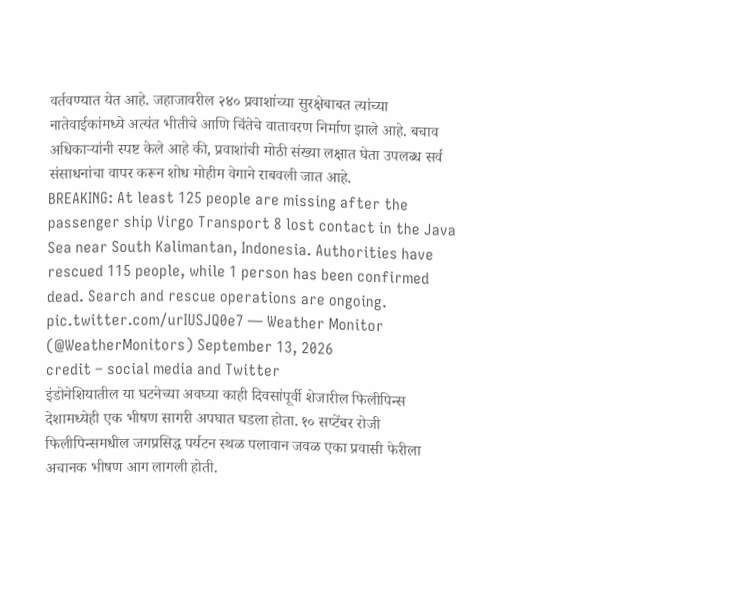वर्तवण्यात येत आहे. जहाजावरील २४० प्रवाशांच्या सुरक्षेबाबत त्यांच्या नातेवाईकांमध्ये अत्यंत भीतीचे आणि चिंतेचे वातावरण निर्माण झाले आहे. बचाव अधिकाऱ्यांनी स्पष्ट केले आहे की, प्रवाशांची मोठी संख्या लक्षात घेता उपलब्ध सर्व संसाधनांचा वापर करून शोध मोहीम वेगाने राबवली जात आहे.
BREAKING: At least 125 people are missing after the passenger ship Virgo Transport 8 lost contact in the Java Sea near South Kalimantan, Indonesia. Authorities have rescued 115 people, while 1 person has been confirmed dead. Search and rescue operations are ongoing. pic.twitter.com/urIUSJQ0e7 — Weather Monitor (@WeatherMonitors) September 13, 2026
credit – social media and Twitter
इंडोनेशियातील या घटनेच्या अवघ्या काही दिवसांपूर्वी शेजारील फिलीपिन्स देशामध्येही एक भीषण सागरी अपघात घडला होता. १० सप्टेंबर रोजी फिलीपिन्समधील जगप्रसिद्ध पर्यटन स्थळ पलावान जवळ एका प्रवासी फेरीला अचानक भीषण आग लागली होती.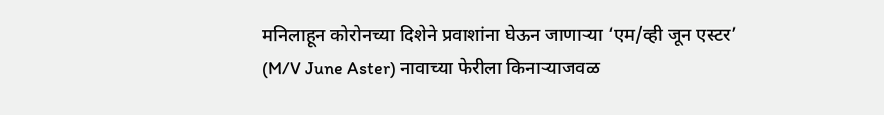मनिलाहून कोरोनच्या दिशेने प्रवाशांना घेऊन जाणाऱ्या ‘एम/व्ही जून एस्टर’ (M/V June Aster) नावाच्या फेरीला किनाऱ्याजवळ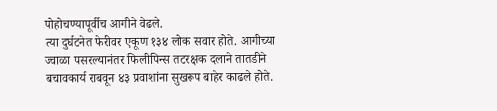पोहोचण्यापूर्वीच आगीने वेढले.
त्या दुर्घटनेत फेरीवर एकूण १३४ लोक सवार होते. आगीच्या ज्वाळा पसरल्यानंतर फिलीपिन्स तटरक्षक दलाने तातडीने बचावकार्य राबवून ४३ प्रवाशांना सुखरूप बाहेर काढले होते.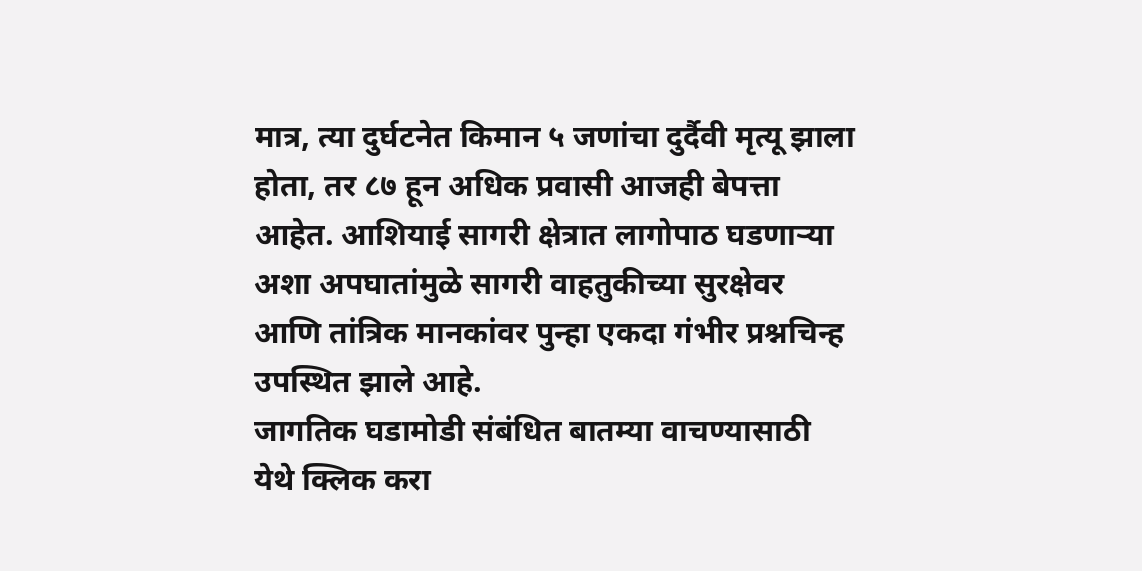मात्र, त्या दुर्घटनेत किमान ५ जणांचा दुर्दैवी मृत्यू झाला होता, तर ८७ हून अधिक प्रवासी आजही बेपत्ता आहेत. आशियाई सागरी क्षेत्रात लागोपाठ घडणाऱ्या अशा अपघातांमुळे सागरी वाहतुकीच्या सुरक्षेवर आणि तांत्रिक मानकांवर पुन्हा एकदा गंभीर प्रश्नचिन्ह उपस्थित झाले आहे.
जागतिक घडामोडी संबंधित बातम्या वाचण्यासाठी येथे क्लिक करा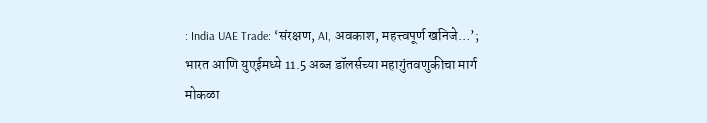: India UAE Trade: ‘संरक्षण, AI, अवकाश, महत्त्वपूर्ण खनिजे…’; भारत आणि युएईमध्ये 11.5 अब्ज डॉलर्सच्या महागुंतवणुकीचा मार्ग मोकळा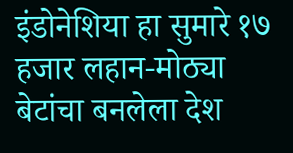इंडोनेशिया हा सुमारे १७ हजार लहान-मोठ्या बेटांचा बनलेला देश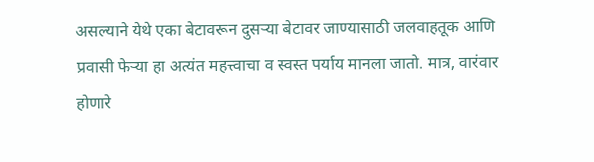असल्याने येथे एका बेटावरून दुसऱ्या बेटावर जाण्यासाठी जलवाहतूक आणि प्रवासी फेऱ्या हा अत्यंत महत्त्वाचा व स्वस्त पर्याय मानला जातो. मात्र, वारंवार होणारे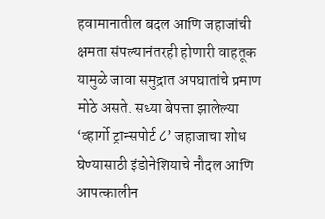हवामानातील बदल आणि जहाजांची क्षमता संपल्यानंतरही होणारी वाहतूक यामुळे जावा समुद्रात अपघातांचे प्रमाण मोठे असते. सध्या बेपत्ता झालेल्या ‘व्हार्गो ट्रान्सपोर्ट ८’ जहाजाचा शोध घेण्यासाठी इंडोनेशियाचे नौदल आणि आपत्कालीन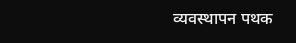व्यवस्थापन पथक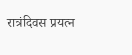रात्रंदिवस प्रयत्न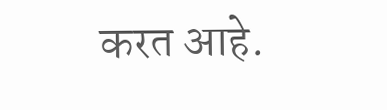करत आहे.